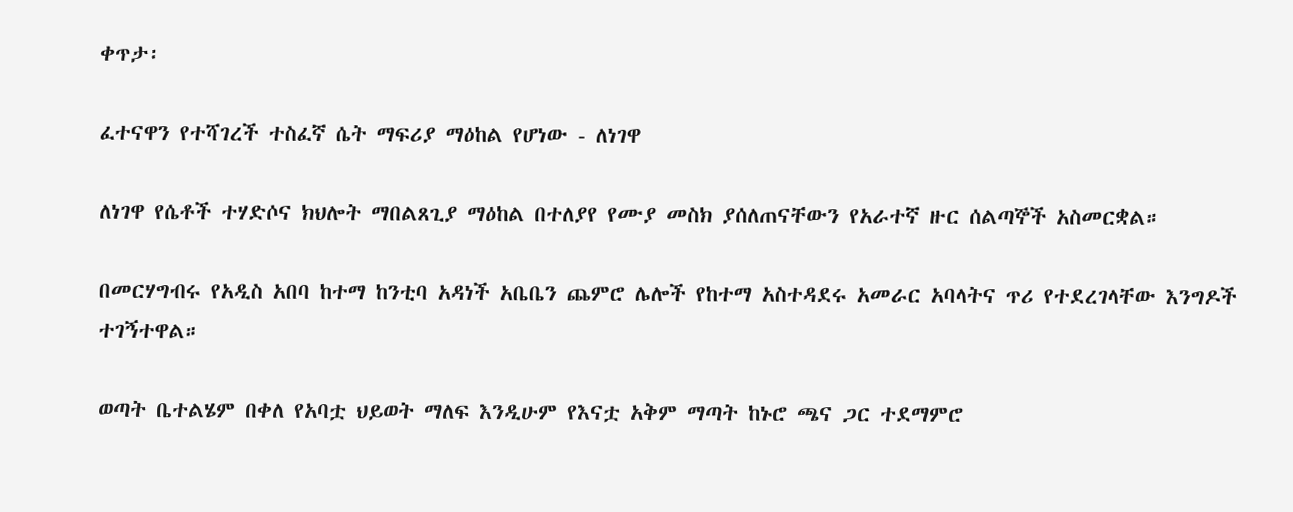ቀጥታ፡

ፈተናዋን የተሻገረች ተስፈኛ ሴት ማፍሪያ ማዕከል የሆነው - ለነገዋ

ለነገዋ የሴቶች ተሃድሶና ክህሎት ማበልጸጊያ ማዕከል በተለያየ የሙያ መስክ ያሰለጠናቸውን የአራተኛ ዙር ሰልጣኞች አስመርቋል።

በመርሃግብሩ የአዲስ አበባ ከተማ ከንቲባ አዳነች አቤቤን ጨምሮ ሌሎች የከተማ አስተዳደሩ አመራር አባላትና ጥሪ የተደረገላቸው እንግዶች ተገኝተዋል።

ወጣት ቤተልሄም በቀለ የአባቷ ህይወት ማለፍ እንዲሁም የእናቷ አቅም ማጣት ከኑሮ ጫና ጋር ተደማምሮ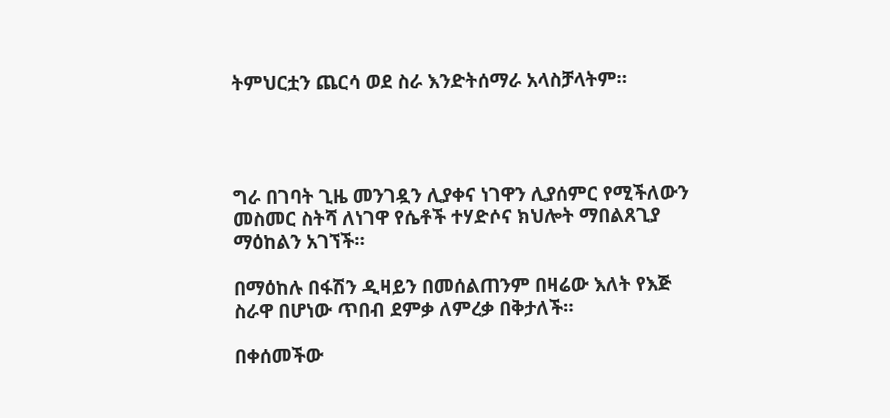ትምህርቷን ጨርሳ ወደ ስራ እንድትሰማራ አላስቻላትም።




ግራ በገባት ጊዜ መንገዷን ሊያቀና ነገዋን ሊያሰምር የሚችለውን መስመር ስትሻ ለነገዋ የሴቶች ተሃድሶና ክህሎት ማበልጸጊያ ማዕከልን አገኘች።

በማዕከሉ በፋሽን ዲዛይን በመሰልጠንም በዛሬው እለት የእጅ ስራዋ በሆነው ጥበብ ደምቃ ለምረቃ በቅታለች።

በቀሰመችው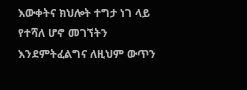እውቀትና ክህሎት ተግታ ነገ ላይ የተሻለ ሆኖ መገኘትን እንደምትፈልግና ለዚህም ውጥን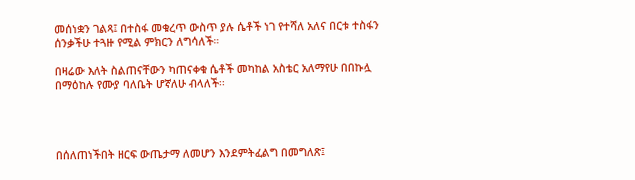መሰነቋን ገልጻ፤ በተስፋ መቁረጥ ውስጥ ያሉ ሴቶች ነገ የተሻለ አለና በርቱ ተስፋን ሰንቃችሁ ተጓዙ የሚል ምክርን ለግሳለች።

በዛሬው እለት ስልጠናቸውን ካጠናቀቁ ሴቶች መካከል አስቴር አለማየሁ በበኩሏ በማዕከሉ የሙያ ባለቤት ሆኛለሁ ብላለች፡፡




በሰለጠነችበት ዘርፍ ውጤታማ ለመሆን እንደምትፈልግ በመግለጽ፤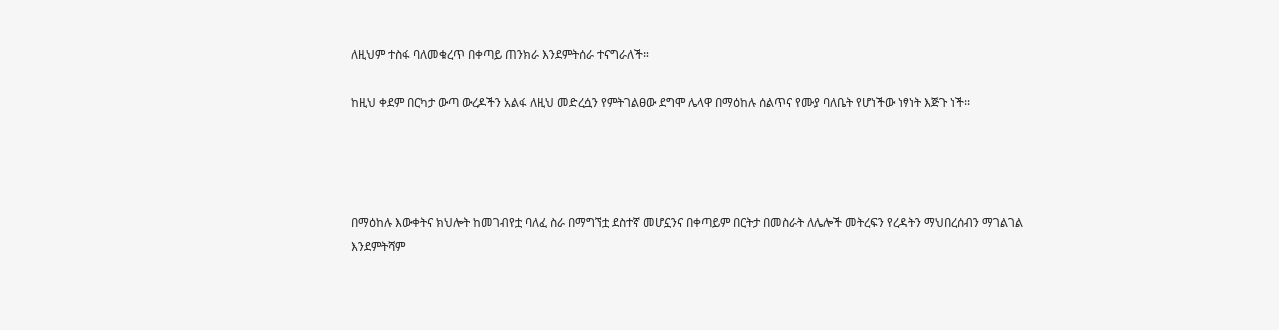ለዚህም ተስፋ ባለመቁረጥ በቀጣይ ጠንክራ እንደምትሰራ ተናግራለች።

ከዚህ ቀደም በርካታ ውጣ ውረዶችን አልፋ ለዚህ መድረሷን የምትገልፀው ደግሞ ሌላዋ በማዕከሉ ሰልጥና የሙያ ባለቤት የሆነችው ነፃነት እጅጉ ነች፡፡




በማዕከሉ እውቀትና ክህሎት ከመገብየቷ ባለፈ ስራ በማግኘቷ ደስተኛ መሆኗንና በቀጣይም በርትታ በመስራት ለሌሎች መትረፍን የረዳትን ማህበረሰብን ማገልገል እንደምትሻም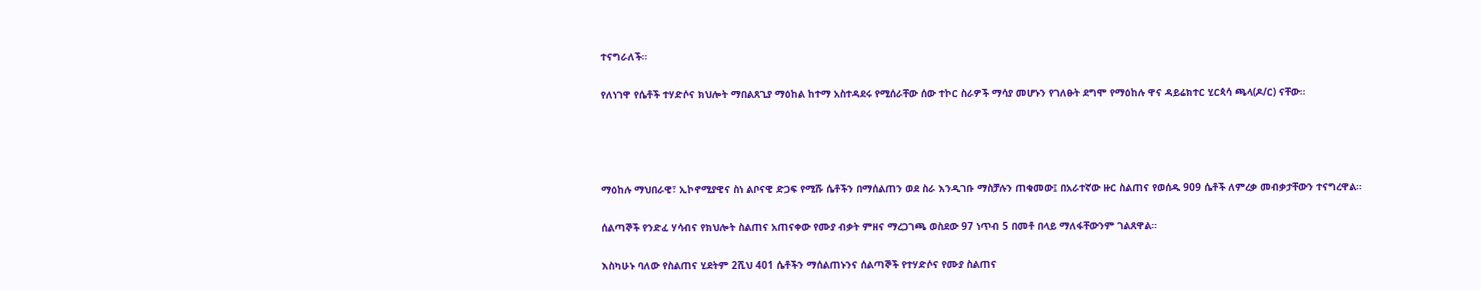ተናግራለች።

የለነገዋ የሴቶች ተሃድሶና ክህሎት ማበልጸጊያ ማዕከል ከተማ አስተዳደሩ የሚሰራቸው ሰው ተኮር ስራዎች ማሳያ መሆኑን የገለፁት ደግሞ የማዕከሉ ዋና ዳይሬክተር ሂርጳሳ ጫላ(ዶ/ር) ናቸው።




ማዕከሉ ማህበራዊ፣ ኢኮኖሚያዊና ስነ ልቦናዊ ድጋፍ የሚሹ ሴቶችን በማሰልጠን ወደ ስራ እንዲገቡ ማስቻሉን ጠቁመው፤ በአራተኛው ዙር ስልጠና የወሰዱ 909 ሴቶች ለምረቃ መብቃታቸውን ተናግረዋል።

ሰልጣኞች የንድፈ ሃሳብና የክህሎት ስልጠና አጠናቀው የሙያ ብቃት ምዘና ማረጋገጫ ወስደው 97 ነጥብ 5 በመቶ በላይ ማለፋቸውንም ገልጸዋል።

እስካሁኑ ባለው የስልጠና ሂደትም 2ሺህ 401 ሴቶችን ማሰልጠኑንና ሰልጣኞች የተሃድሶና የሙያ ስልጠና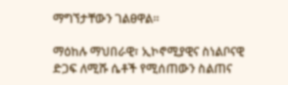ማግኘታቸውን ገልፀዋል።

ማዕከሉ ማህበራዊ፣ ኢኮኖሚያዊና ስነልቦናዊ ድጋፍ ለሚሹ ሴቶች የሚሰጠውን ስልጠና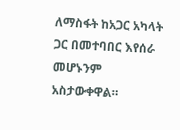ለማስፋት ከአጋር አካላት ጋር በመተባበር እየሰራ መሆኑንም አስታውቀዋል።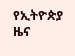የኢትዮጵያ ዜና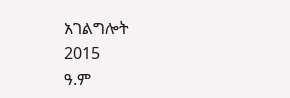አገልግሎት
2015
ዓ.ም